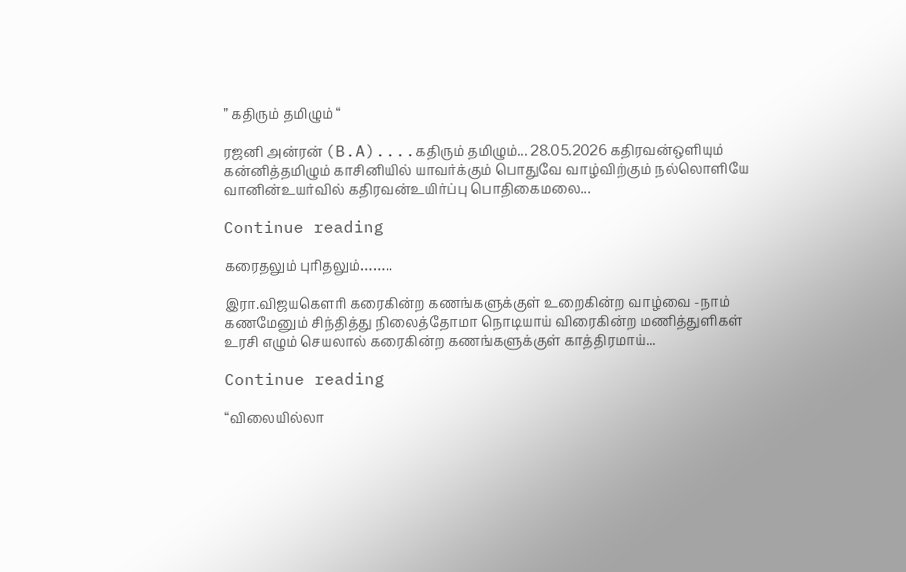” கதிரும் தமிழும் “

ரஜனி அன்ரன் (B.A)....கதிரும் தமிழும்... 28.05.2026 கதிரவன்ஒளியும் கன்னித்தமிழும் காசினியில் யாவர்க்கும் பொதுவே வாழ்விற்கும் நல்லொளியே வானின்உயர்வில் கதிரவன்உயிர்ப்பு பொதிகைமலை...

Continue reading

கரைதலும் புரிதலும்……..

இரா.விஜயகௌரி கரைகின்ற கணங்களுக்குள் உறைகின்ற வாழ்வை -நாம் கணமேனும் சிந்தித்து நிலைத்தோமா நொடியாய் விரைகின்ற மணித்துளிகள் உரசி எழும் செயலால் கரைகின்ற கணங்களுக்குள் காத்திரமாய்...

Continue reading

“விலையில்லா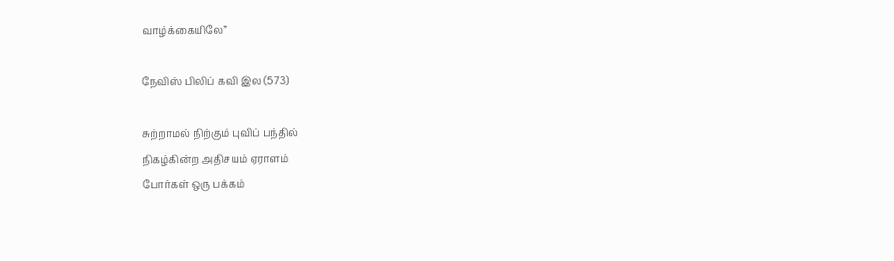வாழ்க்கையிலே”

நேவிஸ் பிலிப் கவி இல (573)

சுற்றாமல் நிற்கும் புவிப் பந்தில்
நிகழ்கின்ற அதிசயம் ஏராளம்
போர்கள் ஒரு பக்கம்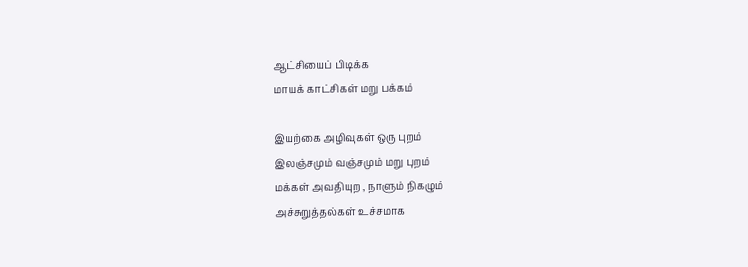ஆட்சியைப் பிடிக்க
மாயக் காட்சிகள் மறு பக்கம்

இயற்கை அழிவுகள் ஒரு புறம்
இலஞ்சமும் வஞ்சமும் மறு புறம்
மக்கள் அவதியுற , நாளும் நிகழும்
அச்சுறுத்தல்கள் உச்சமாக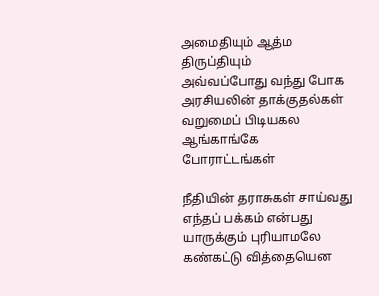அமைதியும் ஆத்ம திருப்தியும்
அவ்வப்போது வந்து போக
அரசியலின் தாக்குதல்கள்
வறுமைப் பிடியகல ஆங்காங்கே
போராட்டங்கள்

நீதியின் தராசுகள் சாய்வது
எந்தப் பக்கம் என்பது
யாருக்கும் புரியாமலே
கண்கட்டு வித்தையென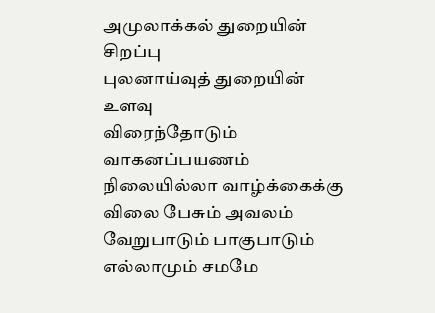அமுலாக்கல் துறையின் சிறப்பு
புலனாய்வுத் துறையின் உளவு
விரைந்தோடும் வாகனப்பயணம்
நிலையில்லா வாழ்க்கைக்கு
விலை பேசும் அவலம்
வேறுபாடும் பாகுபாடும்
எல்லாமும் சமமே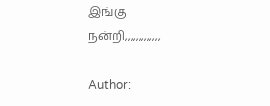இங்கு
நன்றி,,,,,,,,,,,,,

Author: